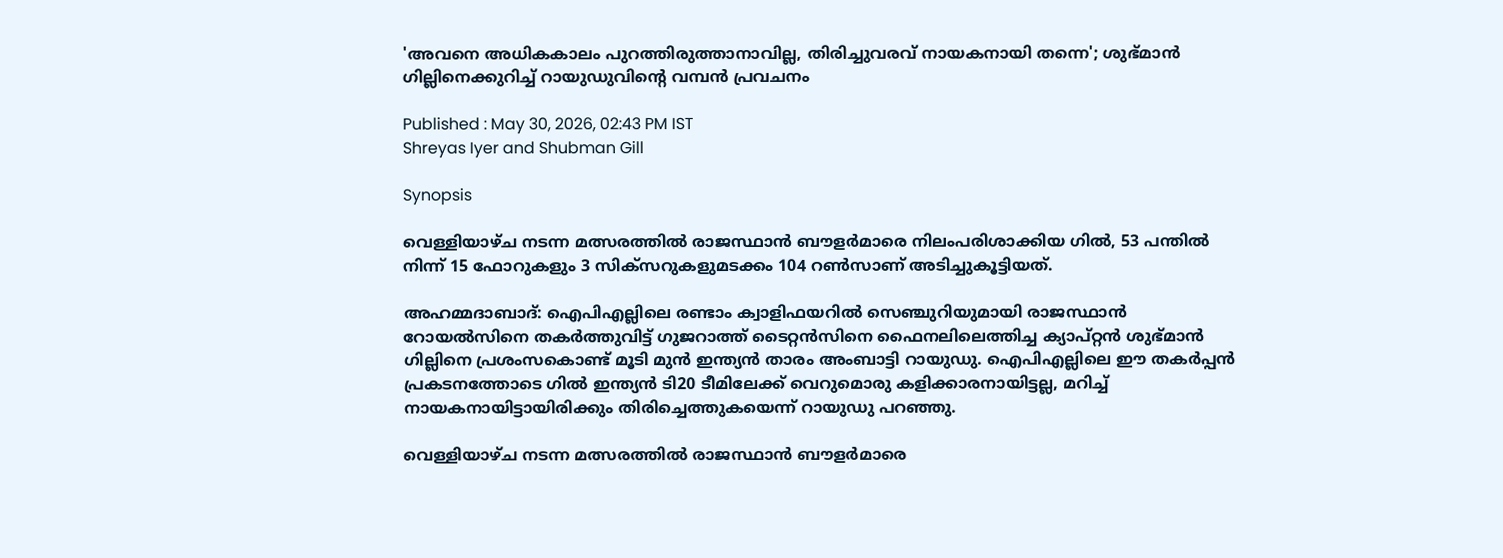'അവനെ അധികകാലം പുറത്തിരുത്താനാവില്ല, തിരിച്ചുവരവ് നായകനായി തന്നെ'; ശുഭ്മാൻ ഗില്ലിനെക്കുറിച്ച് റായുഡുവിന്റെ വമ്പൻ പ്രവചനം

Published : May 30, 2026, 02:43 PM IST
Shreyas Iyer and Shubman Gill

Synopsis

വെള്ളിയാഴ്ച നടന്ന മത്സരത്തിൽ രാജസ്ഥാൻ ബൗളർമാരെ നിലംപരിശാക്കിയ ഗിൽ, 53 പന്തിൽ നിന്ന് 15 ഫോറുകളും 3 സിക്സറുകളുമടക്കം 104 റൺസാണ് അടിച്ചുകൂട്ടിയത്.

അഹമ്മദാബാദ്: ഐപിഎല്ലിലെ രണ്ടാം ക്വാളിഫയറിൽ സെഞ്ചുറിയുമായി രാജസ്ഥാൻ റോയൽസിനെ തകർത്തുവിട്ട് ഗുജറാത്ത് ടൈറ്റൻസിനെ ഫൈനലിലെത്തിച്ച ക്യാപ്റ്റൻ ശുഭ്മാൻ ഗില്ലിനെ പ്രശംസകൊണ്ട് മൂടി മുൻ ഇന്ത്യൻ താരം അംബാട്ടി റായുഡു. ഐപിഎല്ലിലെ ഈ തകർപ്പൻ പ്രകടനത്തോടെ ഗിൽ ഇന്ത്യൻ ടി20 ടീമിലേക്ക് വെറുമൊരു കളിക്കാരനായിട്ടല്ല, മറിച്ച് നായകനായിട്ടായിരിക്കും തിരിച്ചെത്തുകയെന്ന് റായുഡു പറഞ്ഞു.

വെള്ളിയാഴ്ച നടന്ന മത്സരത്തിൽ രാജസ്ഥാൻ ബൗളർമാരെ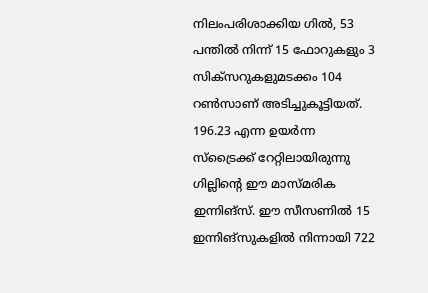നിലംപരിശാക്കിയ ഗിൽ, 53 പന്തിൽ നിന്ന് 15 ഫോറുകളും 3 സിക്സറുകളുമടക്കം 104 റൺസാണ് അടിച്ചുകൂട്ടിയത്. 196.23 എന്ന ഉയർന്ന സ്ട്രൈക്ക് റേറ്റിലായിരുന്നു ഗില്ലിന്‍റെ ഈ മാസ്മരിക ഇന്നിങ്സ്. ഈ സീസണിൽ 15 ഇന്നിങ്സുകളിൽ നിന്നായി 722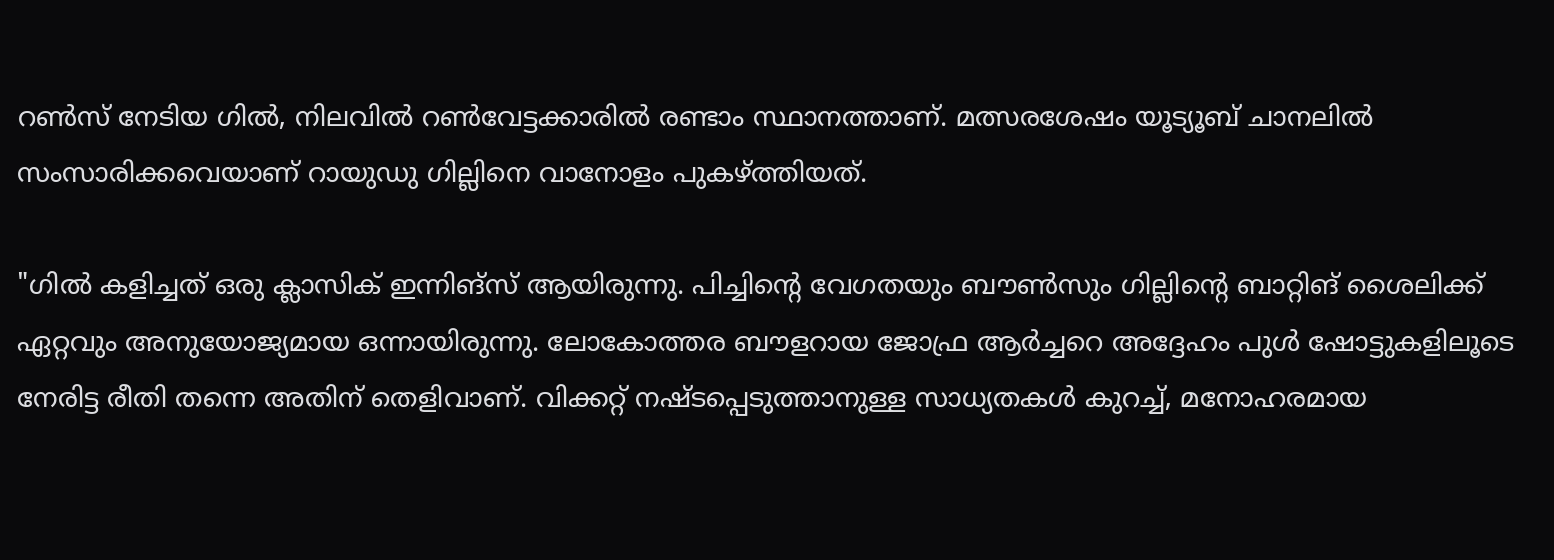റൺസ് നേടിയ ഗിൽ, നിലവിൽ റൺവേട്ടക്കാരിൽ രണ്ടാം സ്ഥാനത്താണ്. മത്സരശേഷം യൂട്യൂബ് ചാനലിൽ സംസാരിക്കവെയാണ് റായുഡു ഗില്ലിനെ വാനോളം പുകഴ്ത്തിയത്.

"ഗില്‍ കളിച്ചത് ഒരു ക്ലാസിക് ഇന്നിങ്സ് ആയിരുന്നു. പിച്ചിന്‍റെ വേഗതയും ബൗൺസും ഗില്ലിന്‍റെ ബാറ്റിങ് ശൈലിക്ക് ഏറ്റവും അനുയോജ്യമായ ഒന്നായിരുന്നു. ലോകോത്തര ബൗളറായ ജോഫ്ര ആർച്ചറെ അദ്ദേഹം പുൾ ഷോട്ടുകളിലൂടെ നേരിട്ട രീതി തന്നെ അതിന് തെളിവാണ്. വിക്കറ്റ് നഷ്ടപ്പെടുത്താനുള്ള സാധ്യതകൾ കുറച്ച്, മനോഹരമായ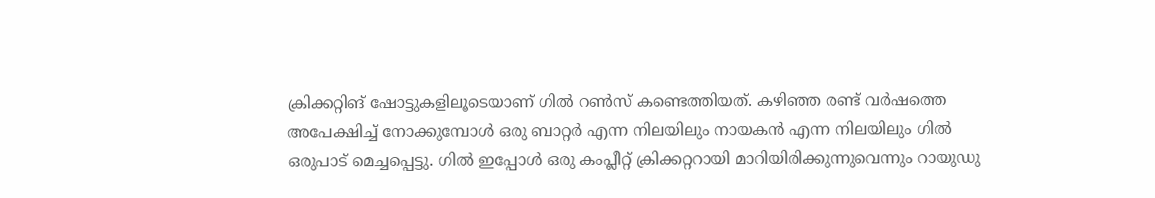ക്രിക്കറ്റിങ് ഷോട്ടുകളിലൂടെയാണ് ഗില്‍ റൺസ് കണ്ടെത്തിയത്. കഴിഞ്ഞ രണ്ട് വർഷത്തെ അപേക്ഷിച്ച് നോക്കുമ്പോൾ ഒരു ബാറ്റർ എന്ന നിലയിലും നായകൻ എന്ന നിലയിലും ഗിൽ ഒരുപാട് മെച്ചപ്പെട്ടു. ഗില്‍ ഇപ്പോൾ ഒരു കംപ്ലീറ്റ് ക്രിക്കറ്ററായി മാറിയിരിക്കുന്നുവെന്നും റായുഡു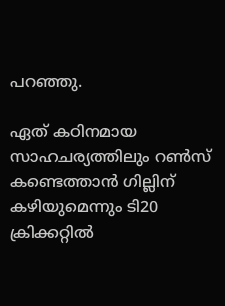പറഞ്ഞു.

ഏത് കഠിനമായ സാഹചര്യത്തിലും റൺസ് കണ്ടെത്താൻ ഗില്ലിന് കഴിയുമെന്നും ടി20 ക്രിക്കറ്റിൽ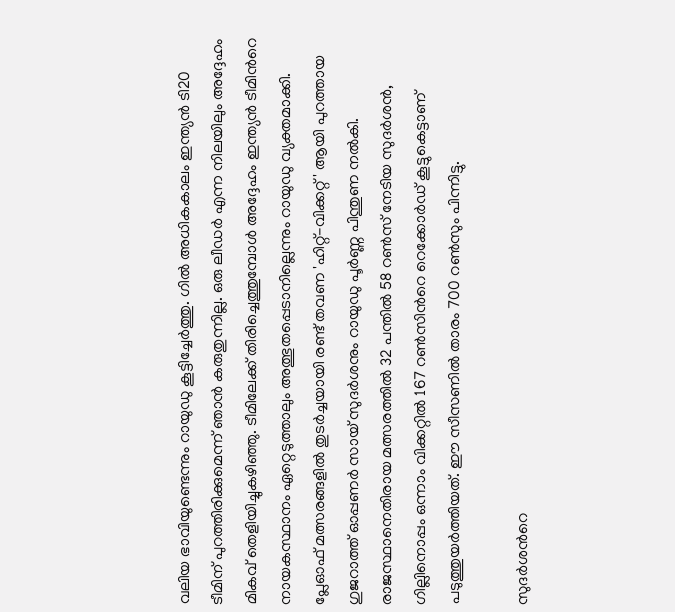വലിയ ഭാവിയുണ്ടെന്നും റായുഡു കൂട്ടിച്ചേർത്തു. ഗില്‍ അധികകാലം ഇന്ത്യൻ ടി20 ടീമിന് പുറത്തിരിക്കുമെന്ന് ഞാൻ കരുതുന്നില്ല. ഒരു ലീഡർ എന്ന നിലയിലും അദ്ദേഹം മികവ് തെളിയിച്ചുകഴിഞ്ഞു. ടീമിലേക്ക് തിരിച്ചെത്തുമ്പോൾ അദ്ദേഹം ഇന്ത്യൻ ടീമിന്‍റെ നായകസ്ഥാനം ഏറ്റെടുത്താലും അത്ഭുതപ്പെടാനില്ലെന്നും റായുഡു വ്യക്തമാക്കി. പ്ലേഓഫ് മത്സരങ്ങളിൽ തുടർച്ചയായി രണ്ട് തവണ 'ഹിറ്റ്-വിക്കറ്റ്' ആയി പുറത്തായ ഗുജറാത്ത് ഓപ്പണർ സായ് സുദർശനും റായുഡു പൂർണ്ണ പിന്തുണ നൽകി. രാജസ്ഥാനെതിരായ മത്സരത്തിൽ 32 പന്തിൽ 58 റൺസ് നേടിയ സുദർശൻ, ഗില്ലിനൊപ്പം ഒന്നാം വിക്കറ്റിൽ 167 റൺസിന്‍റെ റെക്കോർഡ് കൂട്ടുകെട്ടാണ് പടുത്തുയർത്തിയത്. ഈ സീസണിൽ താരം 700 റൺസും പിന്നിട്ടു.

സുദര്‍ശന്‍റെ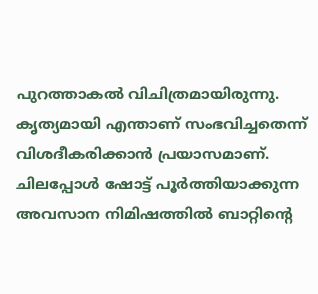പുറത്താകല്‍ വിചിത്രമായിരുന്നു. കൃത്യമായി എന്താണ് സംഭവിച്ചതെന്ന് വിശദീകരിക്കാൻ പ്രയാസമാണ്. ചിലപ്പോൾ ഷോട്ട് പൂർത്തിയാക്കുന്ന അവസാന നിമിഷത്തിൽ ബാറ്റിന്‍റെ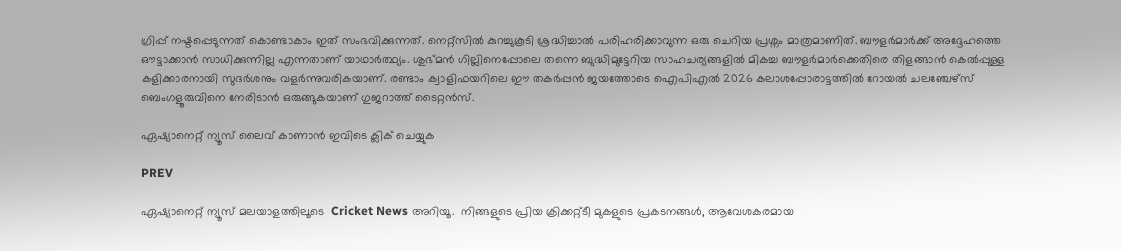ഗ്രിപ്പ് നഷ്ടപ്പെടുന്നത് കൊണ്ടാകാം ഇത് സംഭവിക്കുന്നത്. നെറ്റ്സിൽ കുറച്ചുകൂടി ശ്രദ്ധിച്ചാൽ പരിഹരിക്കാവുന്ന ഒരു ചെറിയ പ്രശ്നം മാത്രമാണിത്. ബൗളർമാർക്ക് അദ്ദേഹത്തെ ഔട്ടാക്കാൻ സാധിക്കുന്നില്ല എന്നതാണ് യാഥാർത്ഥ്യം. ശുഭ്മൻ ഗില്ലിനെപ്പോലെ തന്നെ ബുദ്ധിമുട്ടേറിയ സാഹചര്യങ്ങളിൽ മികച്ച ബൗളർമാർക്കെതിരെ തിളങ്ങാൻ കെൽപ്പുള്ള കളിക്കാരനായി സുദർശനും വളർന്നുവരികയാണ്. രണ്ടാം ക്വാളിഫയറിലെ ഈ തകർപ്പൻ ജയത്തോടെ ഐപിഎൽ 2026 കലാശപ്പോരാട്ടത്തിൽ റോയൽ ചലഞ്ചേഴ്സ് ബെംഗളൂരുവിനെ നേരിടാൻ ഒരുങ്ങുകയാണ് ഗുജറാത്ത് ടൈറ്റൻസ്.

ഏഷ്യാനെറ്റ് ന്യൂസ് ലൈവ് കാണാന്‍ ഇവിടെ ക്ലിക് ചെയ്യുക

PREV

ഏഷ്യാനെറ്റ് ന്യൂസ് മലയാളത്തിലൂടെ  Cricket News അറിയൂ.  നിങ്ങളുടെ പ്രിയ ക്രിക്കറ്റ്ടീ മുകളുടെ പ്രകടനങ്ങൾ, ആവേശകരമായ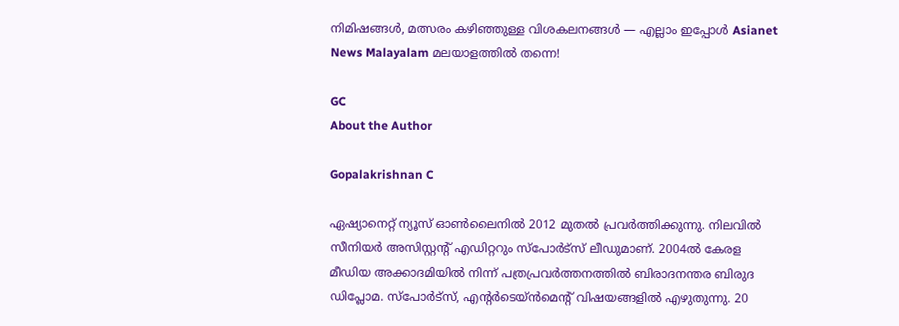നിമിഷങ്ങൾ, മത്സരം കഴിഞ്ഞുള്ള വിശകലനങ്ങൾ — എല്ലാം ഇപ്പോൾ Asianet News Malayalam മലയാളത്തിൽ തന്നെ!

GC
About the Author

Gopalakrishnan C

ഏഷ്യാനെറ്റ് ന്യൂസ് ഓണ്‍ലൈനില്‍ 2012 മുതല്‍ പ്രവര്‍ത്തിക്കുന്നു. നിലവില്‍ സീനിയര്‍ അസിസ്റ്റന്‍റ് എഡിറ്ററും സ്പോർട്സ് ലീഡുമാണ്. 2004ൽ കേരള മീഡിയ അക്കാദമിയില്‍ നിന്ന് പത്രപ്രവര്‍ത്തനത്തില്‍ ബിരാദനന്തര ബിരുദ ഡിപ്ലോമ. സ്പോര്‍ട്സ്, എന്‍റര്‍ടെയ്ൻമെന്‍റ് വിഷയങ്ങളില്‍ എഴുതുന്നു. 20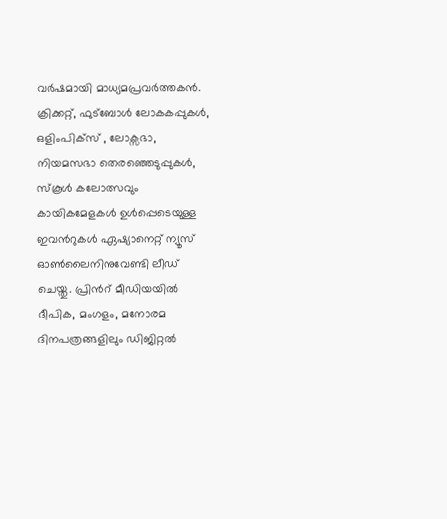വര്‍ഷമായി മാധ്യമപ്രവര്‍ത്തകൻ. ക്രിക്കറ്റ്, ഫുട്ബോള്‍ ലോകകപ്പുകൾ, ഒളിംപിക്സ് , ലോക്സഭാ, നിയമസഭാ തെരഞ്ഞെടുപ്പുകള്‍, സ്കൂള്‍ കലോത്സവും കായികമേളകള്‍ ഉള്‍പ്പെടെയുള്ള ഇവന്‍റുകള്‍ ഏഷ്യാനെറ്റ് ന്യൂസ് ഓണ്‍ലൈനിനുവേണ്ടി ലീഡ് ചെയ്തു. പ്രിന്‍റ് മീഡിയയില്‍ ദീപിക, മംഗളം, മനോരമ ദിനപത്രങ്ങളിലും ഡിജിറ്റൽ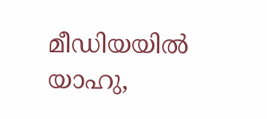മീഡിയയില്‍ യാഹു,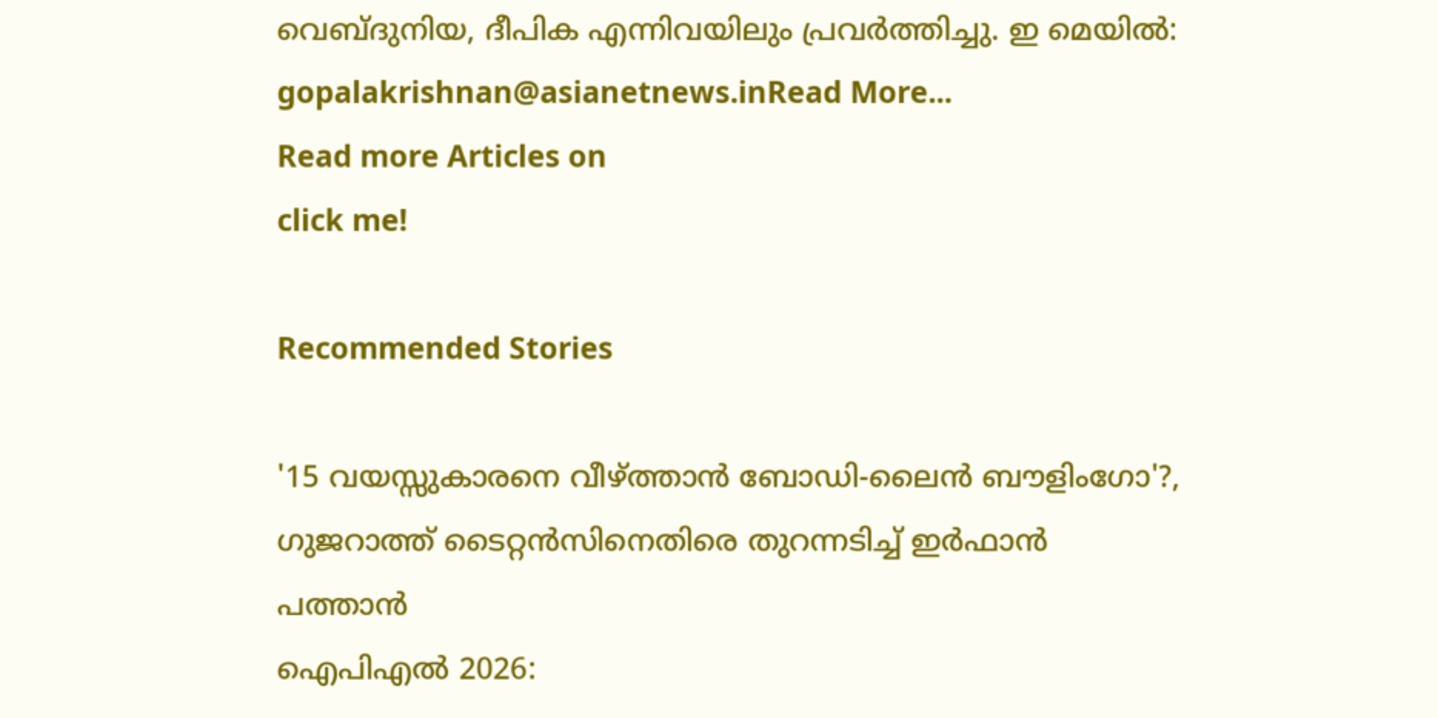വെബ്ദുനിയ, ദീപിക എന്നിവയിലും പ്രവര്‍ത്തിച്ചു. ഇ മെയില്‍: gopalakrishnan@asianetnews.inRead More...
Read more Articles on
click me!

Recommended Stories

'15 വയസ്സുകാരനെ വീഴ്ത്താൻ ബോഡി-ലൈൻ ബൗളിംഗോ'?, ഗുജറാത്ത് ടൈറ്റൻസിനെതിരെ തുറന്നടിച്ച് ഇർഫാൻ പത്താൻ
ഐപിഎല്‍ 2026: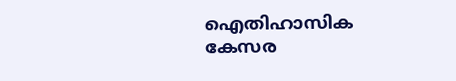ഐതിഹാസിക കേസര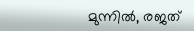മുന്നില്‍, രജത്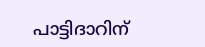പാട്ടിദാറിന്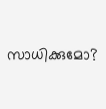സാധിക്കുമോ?